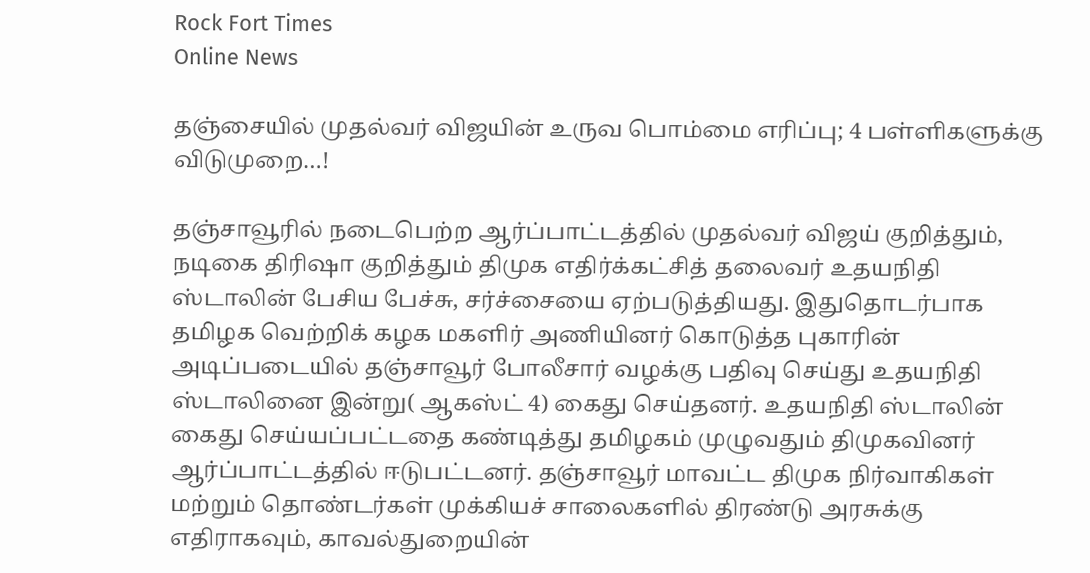Rock Fort Times
Online News

தஞ்சையில் முதல்வர் விஜயின் உருவ பொம்மை எரிப்பு; 4 பள்ளிகளுக்கு விடுமுறை…!

தஞ்சாவூரில் நடைபெற்ற ஆர்ப்பாட்டத்தில் முதல்வர் விஜய் குறித்தும், நடிகை திரிஷா குறித்தும் திமுக எதிர்க்கட்சித் தலைவர் உதயநிதி ஸ்டாலின் பேசிய பேச்சு, சர்ச்சையை ஏற்படுத்தியது. இதுதொடர்பாக தமிழக வெற்றிக் கழக மகளிர் அணியினர் கொடுத்த புகாரின் அடிப்படையில் தஞ்சாவூர் போலீசார் வழக்கு பதிவு செய்து உதயநிதி ஸ்டாலினை இன்று( ஆகஸ்ட் 4) கைது செய்தனர். உதயநிதி ஸ்டாலின் கைது செய்யப்பட்டதை கண்டித்து தமிழகம் முழுவதும் திமுகவினர் ஆர்ப்பாட்டத்தில் ஈடுபட்டனர். தஞ்சாவூர் மாவட்ட திமுக நிர்வாகிகள் மற்றும் தொண்டர்கள் முக்கியச் சாலைகளில் திரண்டு அரசுக்கு எதிராகவும், காவல்துறையின்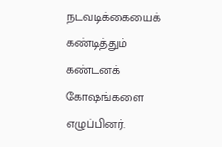நடவடிக்கையைக் கண்டித்தும் கண்டனக் கோஷங்களை எழுப்பினர்.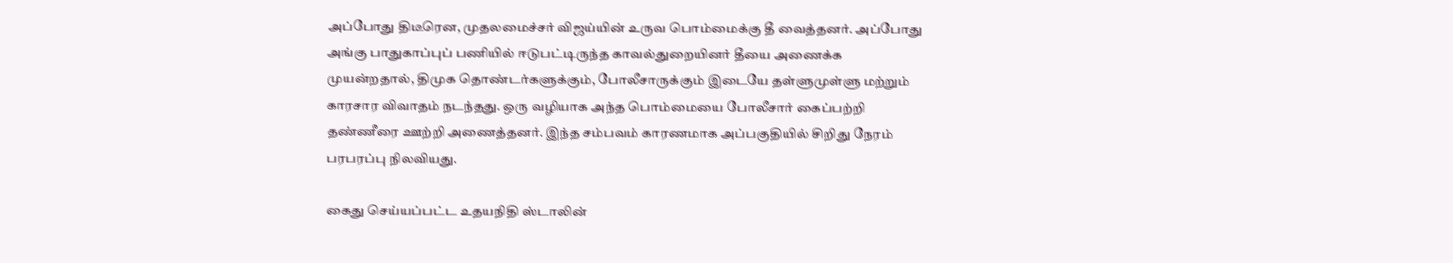அப்போது திடீரென, முதலமைச்சர் விஜய்யின் உருவ பொம்மைக்கு தீ வைத்தனர். அப்போது அங்கு பாதுகாப்புப் பணியில் ஈடுபட்டிருந்த காவல்துறையினர் தீயை அணைக்க முயன்றதால், திமுக தொண்டர்களுக்கும், போலீசாருக்கும் இடையே தள்ளுமுள்ளு மற்றும் காரசார விவாதம் நடந்தது. ஒரு வழியாக அந்த பொம்மையை போலீசார் கைப்பற்றி தண்ணீரை ஊற்றி அணைத்தனர். இந்த சம்பவம் காரணமாக அப்பகுதியில் சிறிது நேரம் பரபரப்பு நிலவியது.

கைது செய்யப்பட்ட உதயநிதி ஸ்டாலின்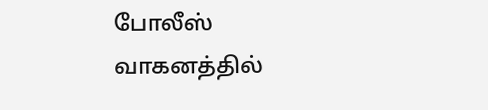போலீஸ் வாகனத்தில்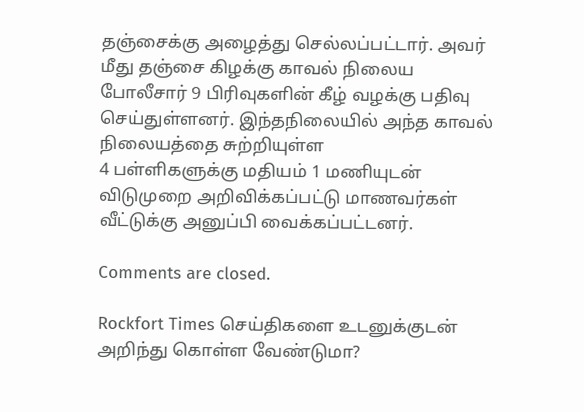தஞ்சைக்கு அழைத்து செல்லப்பட்டார். அவர் மீது தஞ்சை கிழக்கு காவல் நிலைய போலீசார் 9 பிரிவுகளின் கீழ் வழக்கு பதிவு செய்துள்ளனர். இந்தநிலையில் அந்த காவல் நிலையத்தை சுற்றியுள்ள
4 பள்ளிகளுக்கு மதியம் 1 மணியுடன் விடுமுறை அறிவிக்கப்பட்டு மாணவர்கள் வீட்டுக்கு அனுப்பி வைக்கப்பட்டனர்.

Comments are closed.

Rockfort Times செய்திகளை உடனுக்குடன் அறிந்து கொள்ள வேண்டுமா?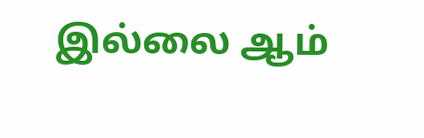இல்லை ஆம்